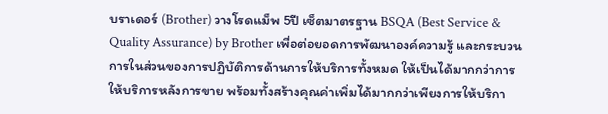บราเดอร์ (Brother) วางโรดแม็พ 5ปี เซ็ตมาตรฐาน BSQA (Best Service & Quality Assurance) by Brother เพื่อต่อยอดการพัฒนาองค์ความรู้ และกระบวนการในส่วนของการปฏิบัติการด้านการให้บริการทั้งหมด ให้เป็นได้มากกว่าการให้บริการหลังการขาย พร้อมทั้งสร้างคุณค่าเพิ่มได้มากกว่าเพียงการให้บริกา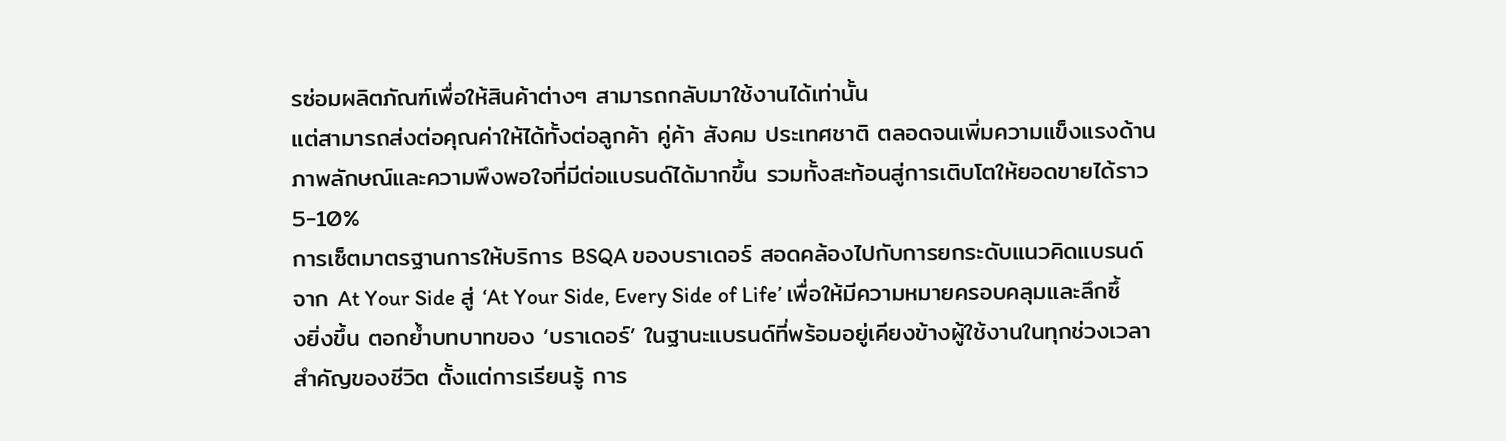รซ่อมผลิตภัณฑ์เพื่อให้สินค้าต่างๆ สามารถกลับมาใช้งานได้เท่านั้น
แต่สามารถส่งต่อคุณค่าให้ได้ทั้งต่อลูกค้า คู่ค้า สังคม ประเทศชาติ ตลอดจนเพิ่มความแข็งแรงด้านภาพลักษณ์และความพึงพอใจที่มีต่อแบรนด์ได้มากขึ้น รวมทั้งสะท้อนสู่การเติบโตให้ยอดขายได้ราว 5-10%
การเซ็ตมาตรฐานการให้บริการ BSQA ของบราเดอร์ สอดคล้องไปกับการยกระดับแนวคิดแบรนด์จาก At Your Side สู่ ‘At Your Side, Every Side of Life’ เพื่อให้มีความหมายครอบคลุมและลึกซึ้งยิ่งขึ้น ตอกย้ำบทบาทของ ‘บราเดอร์’ ในฐานะแบรนด์ที่พร้อมอยู่เคียงข้างผู้ใช้งานในทุกช่วงเวลาสำคัญของชีวิต ตั้งแต่การเรียนรู้ การ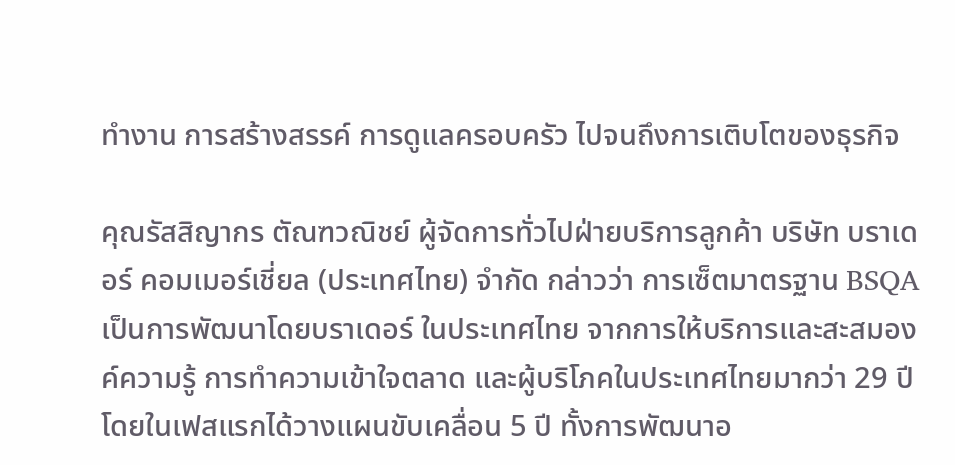ทำงาน การสร้างสรรค์ การดูแลครอบครัว ไปจนถึงการเติบโตของธุรกิจ

คุณรัสสิญากร ตัณฑวณิชย์ ผู้จัดการทั่วไปฝ่ายบริการลูกค้า บริษัท บราเดอร์ คอมเมอร์เชี่ยล (ประเทศไทย) จำกัด กล่าวว่า การเซ็ตมาตรฐาน BSQA เป็นการพัฒนาโดยบราเดอร์ ในประเทศไทย จากการให้บริการและสะสมองค์ความรู้ การทำความเข้าใจตลาด และผู้บริโภคในประเทศไทยมากว่า 29 ปี โดยในเฟสแรกได้วางแผนขับเคลื่อน 5 ปี ทั้งการพัฒนาอ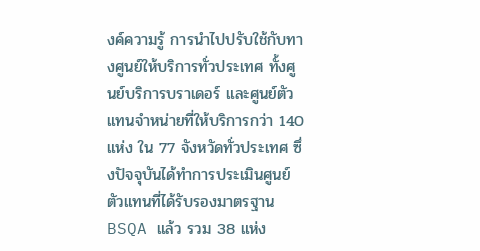งค์ความรู้ การนำไปปรับใช้กับทางศูนย์ให้บริการทั่วประเทศ ทั้งศูนย์บริการบราเดอร์ และศูนย์ตัวแทนจำหน่ายที่ให้บริการกว่า 140 แห่ง ใน 77 จังหวัดทั่วประเทศ ซึ่งปัจจุบันได้ทำการประเมินศูนย์ตัวแทนที่ได้รับรองมาตรฐาน BSQA แล้ว รวม 38 แห่ง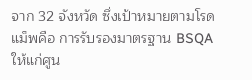จาก 32 จังหวัด ซึ่งเป้าหมายตามโรดแม็พคือ การรับรองมาตรฐาน BSQA ให้แก่ศูน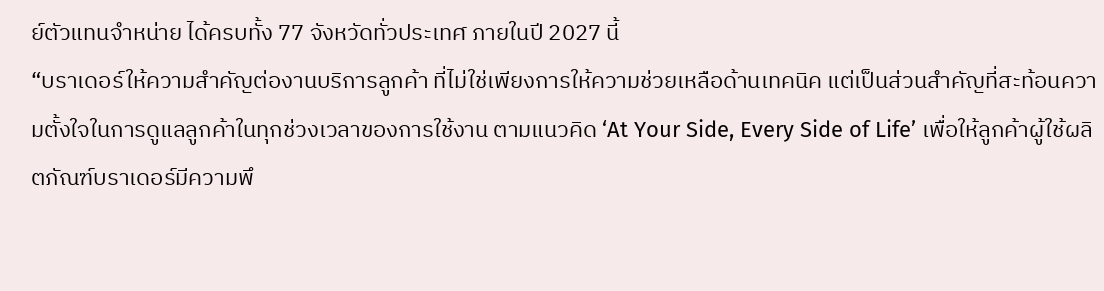ย์ตัวแทนจำหน่าย ได้ครบทั้ง 77 จังหวัดทั่วประเทศ ภายในปี 2027 นี้
“บราเดอร์ให้ความสำคัญต่องานบริการลูกค้า ที่ไม่ใช่เพียงการให้ความช่วยเหลือด้านเทคนิค แต่เป็นส่วนสำคัญที่สะท้อนความตั้งใจในการดูแลลูกค้าในทุกช่วงเวลาของการใช้งาน ตามแนวคิด ‘At Your Side, Every Side of Life’ เพื่อให้ลูกค้าผู้ใช้ผลิตภัณฑ์บราเดอร์มีความพึ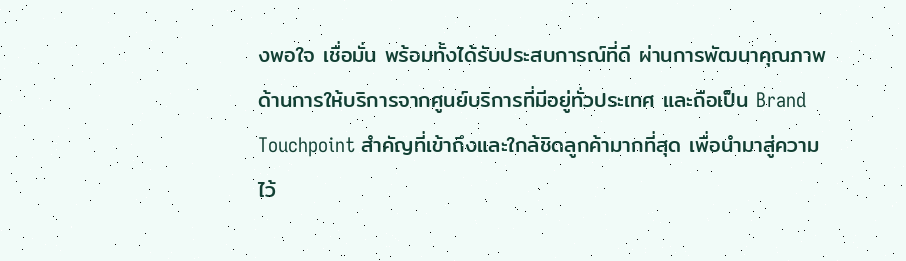งพอใจ เชื่อมั่น พร้อมทั้งได้รับประสบการณ์ที่ดี ผ่านการพัฒนาคุณภาพด้านการให้บริการจากศูนย์บริการที่มีอยู่ทั่วประเทศ และถือเป็น Brand Touchpoint สำคัญที่เข้าถึงและใกล้ชิดลูกค้ามากที่สุด เพื่อนำมาสู่ความไว้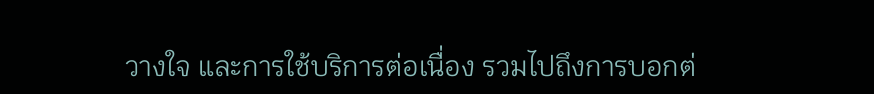วางใจ และการใช้บริการต่อเนื่อง รวมไปถึงการบอกต่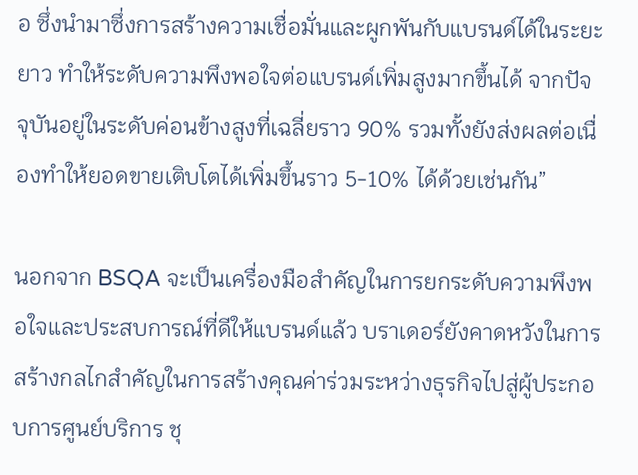อ ซึ่งนำมาซึ่งการสร้างความเชื่อมั่นและผูกพันกับแบรนด์ได้ในระยะยาว ทำให้ระดับความพึงพอใจต่อแบรนด์เพิ่มสูงมากขึ้นได้ จากปัจจุบันอยู่ในระดับค่อนข้างสูงที่เฉลี่ยราว 90% รวมทั้งยังส่งผลต่อเนื่องทำให้ยอดขายเติบโตได้เพิ่มขึ้นราว 5-10% ได้ด้วยเช่นกัน”

นอกจาก BSQA จะเป็นเครื่องมือสำคัญในการยกระดับความพึงพอใจและประสบการณ์ที่ดีให้แบรนด์แล้ว บราเดอร์ยังคาดหวังในการสร้างกลไกสำคัญในการสร้างคุณค่าร่วมระหว่างธุรกิจไปสู่ผู้ประกอบการศูนย์บริการ ชุ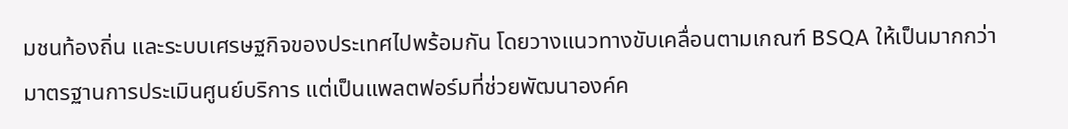มชนท้องถิ่น และระบบเศรษฐกิจของประเทศไปพร้อมกัน โดยวางแนวทางขับเคลื่อนตามเกณฑ์ BSQA ให้เป็นมากกว่ามาตรฐานการประเมินศูนย์บริการ แต่เป็นแพลตฟอร์มที่ช่วยพัฒนาองค์ค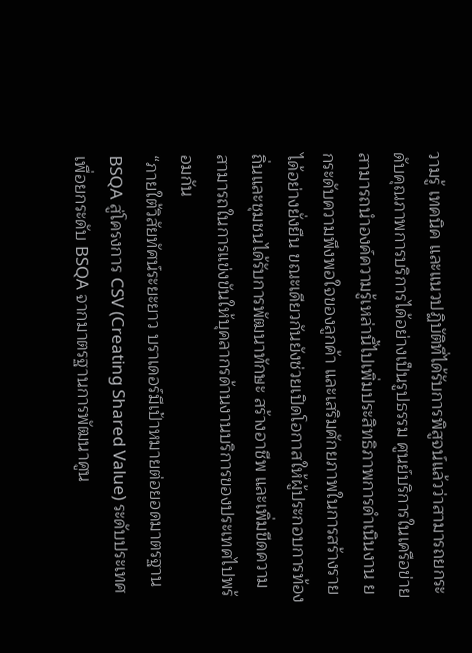วามรู้ เทคนิค และแนวปฏิบัติที่ได้รับการพิสูจน์แล้วว่าสามารถยกระดับคุณภาพการบริการได้อย่างเป็นรูปธรรม ศูนย์บริการในเครือข่ายสามารถนำองค์ความรู้เหล่านี้ไปเพิ่มประสิทธิภาพการดำเนินงาน ยกระดับความพึงพอใจของลูกค้า และเสริมศักยภาพในการสร้างรายได้อย่างยั่งยืน ขณะเดียวกันยังช่วยเปิดโอกาสให้ผู้ประกอบการท้องถิ่นและชุมชนได้รับการพัฒนาทักษะ สร้างอาชีพ และเพิ่มขีดความสามารถในการแข่งขันให้บุคลากรด้านงานบริการของประเทศไปพร้อมกัน
“ภายใต้วิสัยทัศน์ระยะยาว บราเดอร์มีเป้าหมายต่อยอดมาตรฐาน BSQA สู่โครงการ CSV (Creating Shared Value) ระดับประเทศ เพื่อยกระดับ BSQA จากมาตรฐานการพัฒนาศูน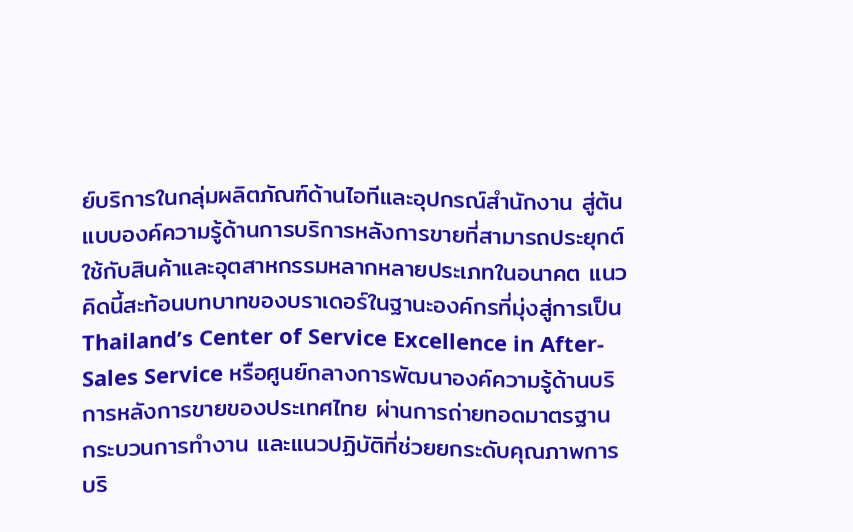ย์บริการในกลุ่มผลิตภัณฑ์ด้านไอทีและอุปกรณ์สำนักงาน สู่ต้นแบบองค์ความรู้ด้านการบริการหลังการขายที่สามารถประยุกต์ใช้กับสินค้าและอุตสาหกรรมหลากหลายประเภทในอนาคต แนวคิดนี้สะท้อนบทบาทของบราเดอร์ในฐานะองค์กรที่มุ่งสู่การเป็น Thailand’s Center of Service Excellence in After-Sales Service หรือศูนย์กลางการพัฒนาองค์ความรู้ด้านบริการหลังการขายของประเทศไทย ผ่านการถ่ายทอดมาตรฐาน กระบวนการทำงาน และแนวปฏิบัติที่ช่วยยกระดับคุณภาพการบริ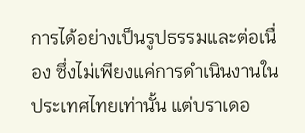การได้อย่างเป็นรูปธรรมและต่อเนื่อง ซึ่งไม่เพียงแค่การดำเนินงานในประเทศไทยเท่านั้น แต่บราเดอ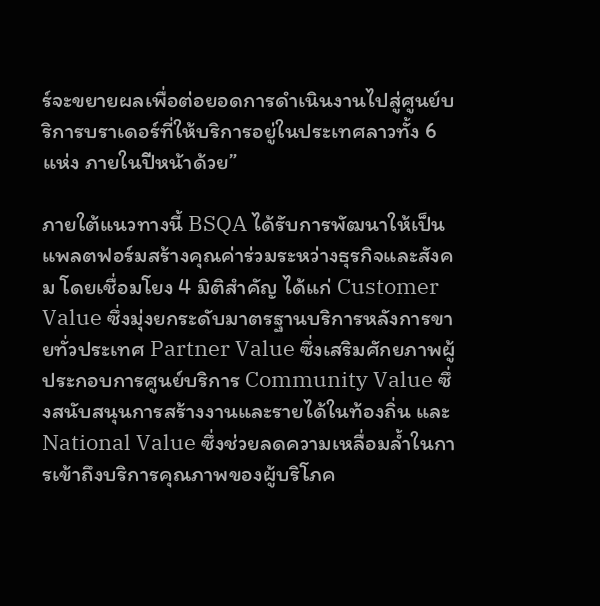ร์จะขยายผลเพื่อต่อยอดการดำเนินงานไปสู่ศูนย์บริการบราเดอร์ที่ให้บริการอยู่ในประเทศลาวทั้ง 6 แห่ง ภายในปีหน้าด้วย”

ภายใต้แนวทางนี้ BSQA ได้รับการพัฒนาให้เป็นแพลตฟอร์มสร้างคุณค่าร่วมระหว่างธุรกิจและสังคม โดยเชื่อมโยง 4 มิติสำคัญ ได้แก่ Customer Value ซึ่งมุ่งยกระดับมาตรฐานบริการหลังการขายทั่วประเทศ Partner Value ซึ่งเสริมศักยภาพผู้ประกอบการศูนย์บริการ Community Value ซึ่งสนับสนุนการสร้างงานและรายได้ในท้องถิ่น และ National Value ซึ่งช่วยลดความเหลื่อมล้ำในการเข้าถึงบริการคุณภาพของผู้บริโภค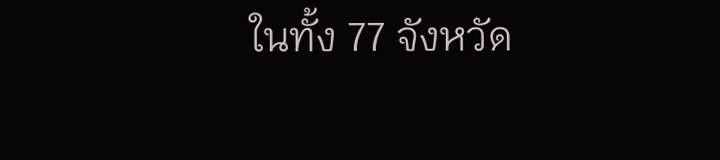ในทั้ง 77 จังหวัด